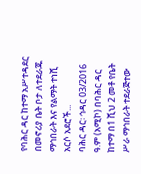የባሕር ዳር ከተማ አሥተዳደር በመኖሪያ ቤት ቦታ ለተደራጁ ማኅበራት እና የልማት ተነሺ አርሶ አደሮች...
ባሕር ዳር፡ ኅዳር 03/2016 ዓ.ም (አሚኮ) በባሕር ዳር ከተማ በ1 ሺህ 2 መቶ የቤት ሥራ ማኅበራት ተደራጅተው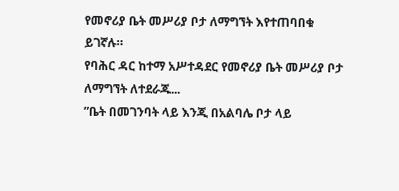የመኖሪያ ቤት መሥሪያ ቦታ ለማግኘት እየተጠባበቁ ይገኛሉ።
የባሕር ዳር ከተማ አሥተዳደር የመኖሪያ ቤት መሥሪያ ቦታ ለማግኘት ለተደራጁ...
”ቤት በመገንባት ላይ እንጂ በአልባሌ ቦታ ላይ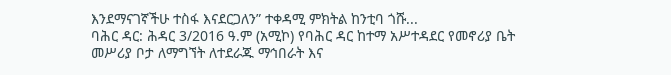እንደማናገኛችሁ ተስፋ እናደርጋለን” ተቀዳሚ ምክትል ከንቲባ ጎሹ...
ባሕር ዳር: ሕዳር 3/2016 ዓ.ም (አሚኮ) የባሕር ዳር ከተማ አሥተዳደር የመኖሪያ ቤት መሥሪያ ቦታ ለማግኘት ለተደራጁ ማኅበራት እና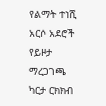የልማት ተነሺ አርሶ አደሮች የይዞታ ማረጋገጫ ካርታ ርክክብ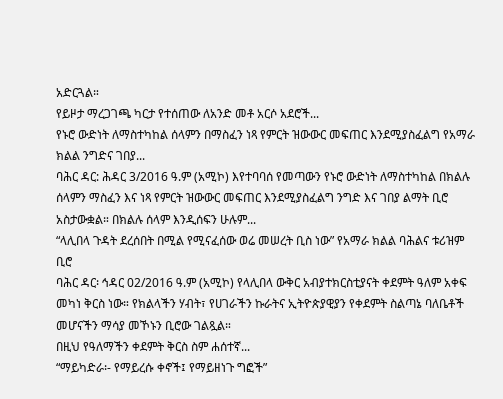አድርጓል።
የይዞታ ማረጋገጫ ካርታ የተሰጠው ለአንድ መቶ አርሶ አደሮች...
የኑሮ ውድነት ለማስተካከል ሰላምን በማስፈን ነጻ የምርት ዝውውር መፍጠር እንደሚያስፈልግ የአማራ ክልል ንግድና ገበያ...
ባሕር ዳር: ሕዳር 3/2016 ዓ.ም (አሚኮ) እየተባባሰ የመጣውን የኑሮ ውድነት ለማስተካከል በክልሉ ሰላምን ማስፈን እና ነጻ የምርት ዝውውር መፍጠር እንደሚያስፈልግ ንግድ እና ገበያ ልማት ቢሮ አስታውቋል። በክልሉ ሰላም እንዲሰፍን ሁሉም...
“ላሊበላ ጉዳት ደረሰበት በሚል የሚናፈሰው ወሬ መሠረት ቢስ ነው” የአማራ ክልል ባሕልና ቱሪዝም ቢሮ
ባሕር ዳር፡ ኅዳር 02/2016 ዓ.ም (አሚኮ) የላሊበላ ውቅር አብያተክርስቲያናት ቀደምት ዓለም አቀፍ መካነ ቅርስ ነው። የክልላችን ሃብት፣ የሀገራችን ኩራትና ኢትዮጵያዊያን የቀደምት ስልጣኔ ባለቤቶች መሆናችን ማሳያ መኾኑን ቢሮው ገልጿል።
በዚህ የዓለማችን ቀደምት ቅርስ ስም ሐሰተኛ...
“ማይካድራ፡- የማይረሱ ቀኖች፤ የማይዘነጉ ግፎች”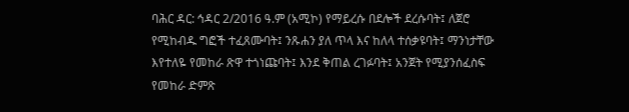ባሕር ዳር: ኅዳር 2/2016 ዓ.ም (አሚኮ) የማይረሱ በደሎች ደረሱባት፤ ለጀሮ የሚከብዱ ግፎች ተፈጸሙባት፤ ንጹሐን ያለ ጥላ እና ከለላ ተሰቃዩባት፤ ማንነታቸው እየተለዬ የመከራ ጽዋ ተጎነጩባት፤ እንደ ቅጠል ረገፉባት፤ አንጀት የሚያንሰፈስፍ የመከራ ድምጽ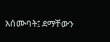አሰሙባት፤ ደማቸውን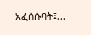አፈሰሱባት፤...